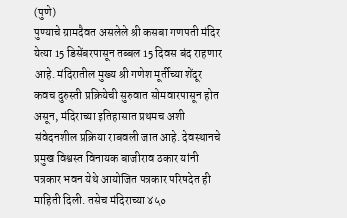(पुणे)
पुण्याचे ग्रामदैवत असलेले श्री कसबा गणपती मंदिर येत्या 15 डिसेंबरपासून तब्बल 15 दिवस बंद राहणार आहे. मंदिरातील मुख्य श्री गणेश मूर्तीच्या शेंदूर कवच दुरुस्ती प्रक्रियेची सुरुवात सोमवारपासून होत असून, मंदिराच्या इतिहासात प्रथमच अशी संवेदनशील प्रक्रिया राबवली जात आहे. देवस्थानचे प्रमुख विश्वस्त विनायक बाजीराव ठकार यांनी पत्रकार भवन येथे आयोजित पत्रकार परिषदेत ही माहिती दिली. तसेच मंदिराच्या ४५०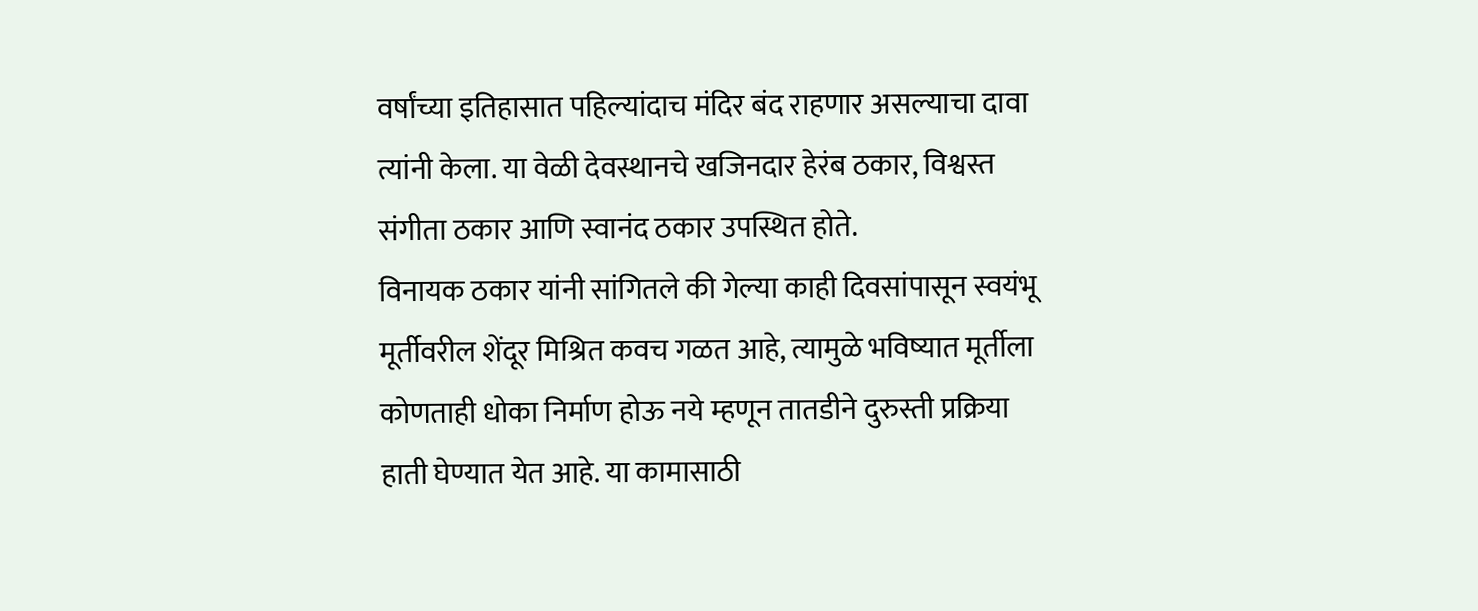वर्षांच्या इतिहासात पहिल्यांदाच मंदिर बंद राहणार असल्याचा दावा त्यांनी केला. या वेळी देवस्थानचे खजिनदार हेरंब ठकार, विश्वस्त संगीता ठकार आणि स्वानंद ठकार उपस्थित होते.
विनायक ठकार यांनी सांगितले की गेल्या काही दिवसांपासून स्वयंभू मूर्तीवरील शेंदूर मिश्रित कवच गळत आहे, त्यामुळे भविष्यात मूर्तीला कोणताही धोका निर्माण होऊ नये म्हणून तातडीने दुरुस्ती प्रक्रिया हाती घेण्यात येत आहे. या कामासाठी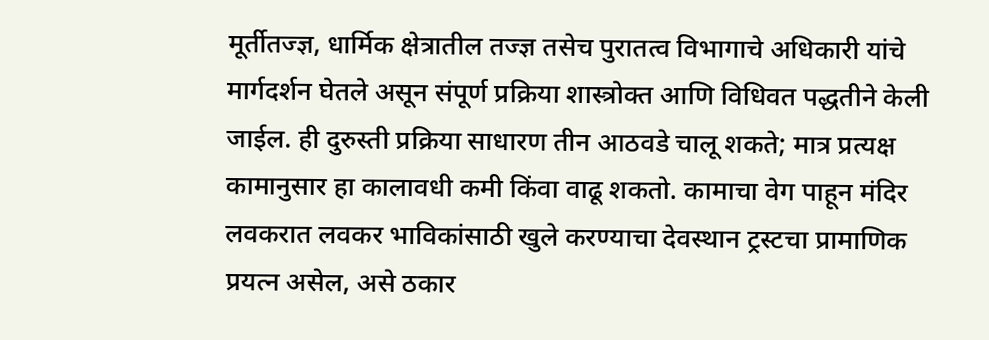मूर्तीतज्ज्ञ, धार्मिक क्षेत्रातील तज्ज्ञ तसेच पुरातत्व विभागाचे अधिकारी यांचे मार्गदर्शन घेतले असून संपूर्ण प्रक्रिया शास्त्रोक्त आणि विधिवत पद्धतीने केली जाईल. ही दुरुस्ती प्रक्रिया साधारण तीन आठवडे चालू शकते; मात्र प्रत्यक्ष कामानुसार हा कालावधी कमी किंवा वाढू शकतो. कामाचा वेग पाहून मंदिर लवकरात लवकर भाविकांसाठी खुले करण्याचा देवस्थान ट्रस्टचा प्रामाणिक प्रयत्न असेल, असे ठकार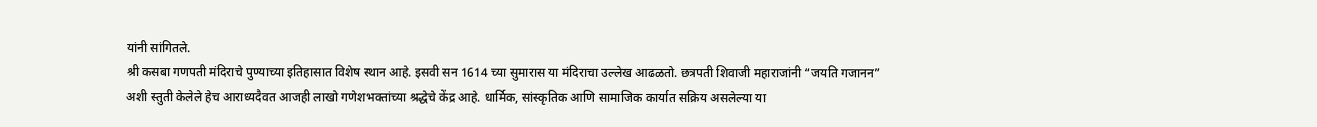यांनी सांगितले.
श्री कसबा गणपती मंदिराचे पुण्याच्या इतिहासात विशेष स्थान आहे. इसवी सन 1614 च्या सुमारास या मंदिराचा उल्लेख आढळतो. छत्रपती शिवाजी महाराजांनी “जयति गजानन” अशी स्तुती केलेले हेच आराध्यदैवत आजही लाखो गणेशभक्तांच्या श्रद्धेचे केंद्र आहे. धार्मिक, सांस्कृतिक आणि सामाजिक कार्यात सक्रिय असलेल्या या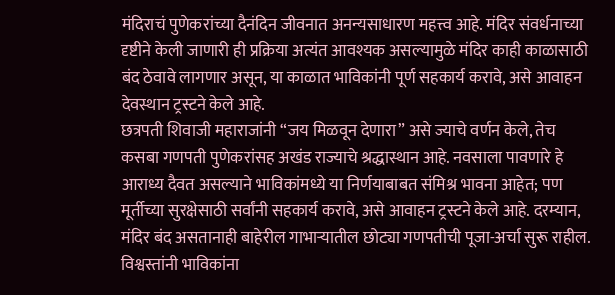मंदिराचं पुणेकरांच्या दैनंदिन जीवनात अनन्यसाधारण महत्त्व आहे. मंदिर संवर्धनाच्या दृष्टीने केली जाणारी ही प्रक्रिया अत्यंत आवश्यक असल्यामुळे मंदिर काही काळासाठी बंद ठेवावे लागणार असून, या काळात भाविकांनी पूर्ण सहकार्य करावे, असे आवाहन देवस्थान ट्रस्टने केले आहे.
छत्रपती शिवाजी महाराजांनी “जय मिळवून देणारा” असे ज्याचे वर्णन केले, तेच कसबा गणपती पुणेकरांसह अखंड राज्याचे श्रद्धास्थान आहे. नवसाला पावणारे हे आराध्य दैवत असल्याने भाविकांमध्ये या निर्णयाबाबत संमिश्र भावना आहेत; पण मूर्तीच्या सुरक्षेसाठी सर्वांनी सहकार्य करावे, असे आवाहन ट्रस्टने केले आहे. दरम्यान, मंदिर बंद असतानाही बाहेरील गाभाऱ्यातील छोट्या गणपतीची पूजा-अर्चा सुरू राहील. विश्वस्तांनी भाविकांना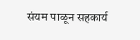संयम पाळून सहकार्य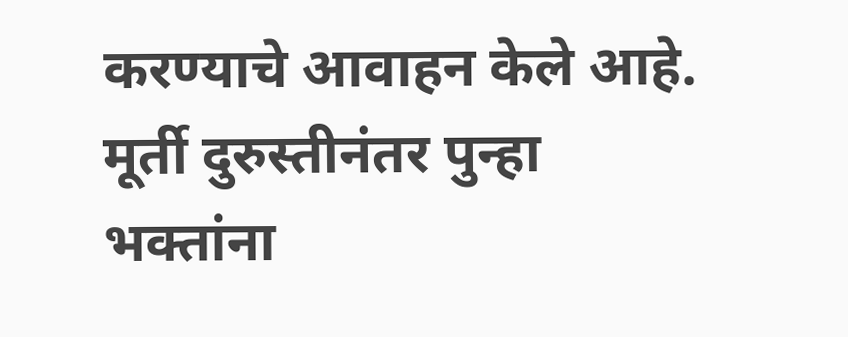करण्याचे आवाहन केले आहे. मूर्ती दुरुस्तीनंतर पुन्हा भक्तांना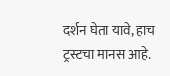दर्शन घेता यावे, हाच ट्रस्टचा मानस आहे.